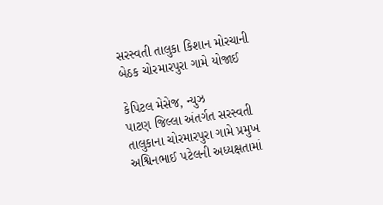સરસ્વતી તાલુકા કિશાન મોરચાની બેઠક ચોરમારપુરા ગામે યોજાઈ

કેપિટલ મેસેજ, ન્યુઝ
પાટણ જિલ્લા અંતર્ગત સરસ્વતી તાલુકાના ચોરમારપુરા ગામે પ્રમુખ અશ્વિનભાઈ પટેલની અધ્યક્ષતામાં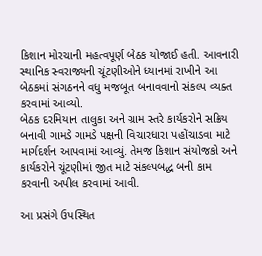કિશાન મોરચાની મહત્વપૂર્ણ બેઠક યોજાઈ હતી. આવનારી સ્થાનિક સ્વરાજ્યની ચૂંટણીઓને ધ્યાનમાં રાખીને આ બેઠકમાં સંગઠનને વધુ મજબૂત બનાવવાનો સંકલ્પ વ્યક્ત કરવામાં આવ્યો.
બેઠક દરમિયાન તાલુકા અને ગ્રામ સ્તરે કાર્યકરોને સક્રિય બનાવી ગામડે ગામડે પક્ષની વિચારધારા પહોંચાડવા માટે માર્ગદર્શન આપવામાં આવ્યું. તેમજ કિશાન સંયોજકો અને કાર્યકરોને ચૂંટણીમાં જીત માટે સંકલ્પબદ્ધ બની કામ કરવાની અપીલ કરવામાં આવી.

આ પ્રસંગે ઉપસ્થિત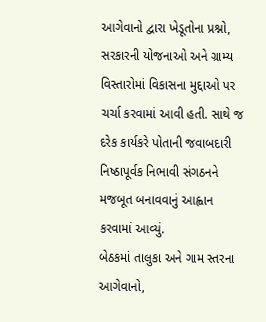આગેવાનો દ્વારા ખેડૂતોના પ્રશ્નો, સરકારની યોજનાઓ અને ગ્રામ્ય વિસ્તારોમાં વિકાસના મુદ્દાઓ પર ચર્ચા કરવામાં આવી હતી. સાથે જ દરેક કાર્યકરે પોતાની જવાબદારી નિષ્ઠાપૂર્વક નિભાવી સંગઠનને મજબૂત બનાવવાનું આહ્વાન કરવામાં આવ્યું.
બેઠકમાં તાલુકા અને ગામ સ્તરના આગેવાનો,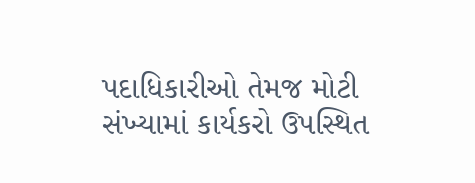પદાધિકારીઓ તેમજ મોટી સંખ્યામાં કાર્યકરો ઉપસ્થિત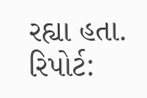રહ્યા હતા.
રિપોર્ટ: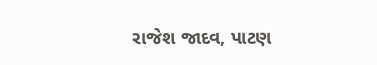રાજેશ જાદવ, પાટણ